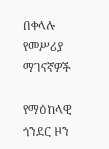በቀላሉ የመሥሪያ ማገናኛዎች

የማዕከላዊ ጎንደር ዞን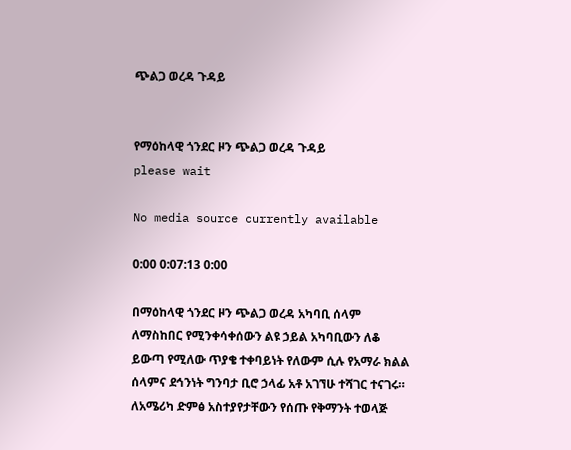ጭልጋ ወረዳ ጉዳይ


የማዕከላዊ ጎንደር ዞን ጭልጋ ወረዳ ጉዳይ
please wait

No media source currently available

0:00 0:07:13 0:00

በማዕከላዊ ጎንደር ዞን ጭልጋ ወረዳ አካባቢ ሰላም ለማስከበር የሚንቀሳቀሰውን ልዩ ኃይል አካባቢውን ለቆ ይውጣ የሚለው ጥያቄ ተቀባይነት የለውም ሲሉ የአማራ ክልል ሰላምና ደኅንነት ግንባታ ቢሮ ኃላፊ አቶ አገኘሁ ተሻገር ተናገሩ። ለአሜሪካ ድምፅ አስተያየታቸውን የሰጡ የቅማንት ተወላጅ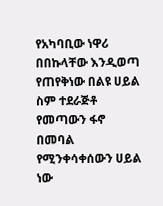የአካባቢው ነዋሪ በበኩላቸው እንዲወጣ የጠየቅነው በልዩ ሀይል ስም ተደራጅቶ የመጣውን ፋኖ በመባል የሚንቀሳቀሰውን ሀይል ነው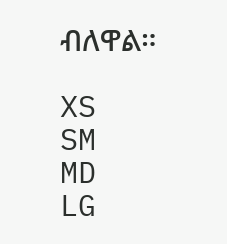ብለዋል።

XS
SM
MD
LG